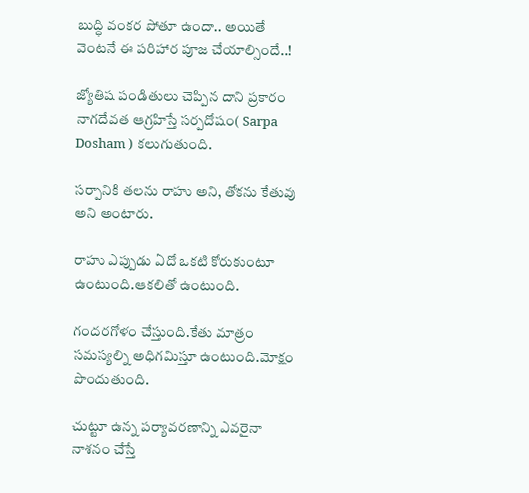బుద్ధి వంకర పోతూ ఉందా.. అయితే వెంటనే ఈ పరిహార పూజ చేయాల్సిందే..!

జ్యోతిష పండితులు చెప్పిన దాని ప్రకారం నాగదేవత ఆగ్రహిస్తే సర్పదోషం( Sarpa Dosham ) కలుగుతుంది.

సర్పానికి తలను రాహు అని, తోకను కేతువు అని అంటారు.

రాహు ఎప్పుడు ఏదో ఒకటి కోరుకుంటూ ఉంటుంది.ఆకలితో ఉంటుంది.

గందరగోళం చేస్తుంది.కేతు మాత్రం సమస్యల్ని అధిగమిస్తూ ఉంటుంది.మోక్షం పొందుతుంది.

చుట్టూ ఉన్న పర్యావరణాన్ని ఎవరైనా నాశనం చేస్తే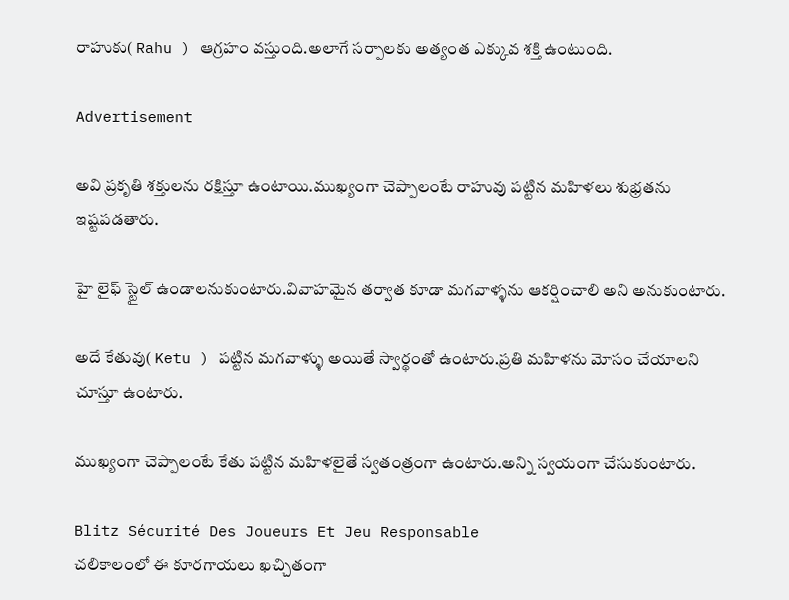రాహుకు( Rahu ) ఆగ్రహం వస్తుంది.అలాగే సర్పాలకు అత్యంత ఎక్కువ శక్తి ఉంటుంది.

Advertisement

అవి ప్రకృతి శక్తులను రక్షిస్తూ ఉంటాయి.ముఖ్యంగా చెప్పాలంటే రాహువు పట్టిన మహిళలు శుభ్రతను ఇష్టపడతారు.

హై లైఫ్ స్టైల్ ఉండాలనుకుంటారు.వివాహమైన తర్వాత కూడా మగవాళ్ళను ఆకర్షించాలి అని అనుకుంటారు.

అదే కేతువు( Ketu ) పట్టిన మగవాళ్ళు అయితే స్వార్థంతో ఉంటారు.ప్రతి మహిళను మోసం చేయాలని చూస్తూ ఉంటారు.

ముఖ్యంగా చెప్పాలంటే కేతు పట్టిన మహిళలైతే స్వతంత్రంగా ఉంటారు.అన్ని స్వయంగా చేసుకుంటారు.

Blitz Sécurité Des Joueurs Et Jeu Responsable
చ‌లికాలంలో ఈ కూర‌గాయ‌లు ఖ‌చ్చితంగా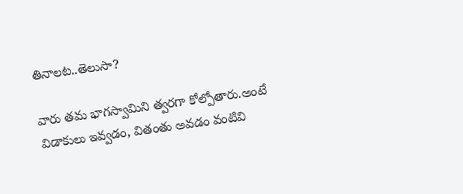తినాల‌ట‌..తెలుసా?

వారు తమ భాగస్వామిని త్వరగా కోల్పోతారు.అంటే విడాకులు ఇవ్వడం, వితంతు అవడం వంటివి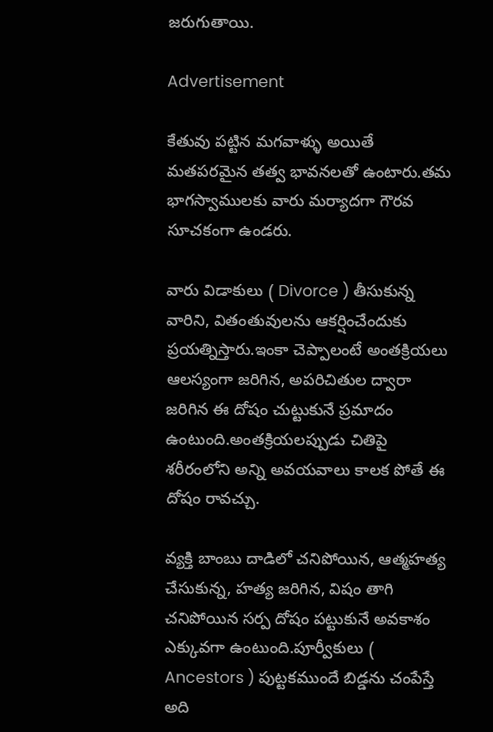జరుగుతాయి.

Advertisement

కేతువు పట్టిన మగవాళ్ళు అయితే మతపరమైన తత్వ భావనలతో ఉంటారు.తమ భాగస్వాములకు వారు మర్యాదగా గౌరవ సూచకంగా ఉండరు.

వారు విడాకులు ( Divorce ) తీసుకున్న వారిని, వితంతువులను ఆకర్షించేందుకు ప్రయత్నిస్తారు.ఇంకా చెప్పాలంటే అంతక్రియలు ఆలస్యంగా జరిగిన, అపరిచితుల ద్వారా జరిగిన ఈ దోషం చుట్టుకునే ప్రమాదం ఉంటుంది.అంతక్రియలప్పుడు చితిపై శరీరంలోని అన్ని అవయవాలు కాలక పోతే ఈ దోషం రావచ్చు.

వ్యక్తి బాంబు దాడిలో చనిపోయిన, ఆత్మహత్య చేసుకున్న, హత్య జరిగిన, విషం తాగి చనిపోయిన సర్ప దోషం పట్టుకునే అవకాశం ఎక్కువగా ఉంటుంది.పూర్వీకులు ( Ancestors ) పుట్టకముందే బిడ్డను చంపేస్తే అది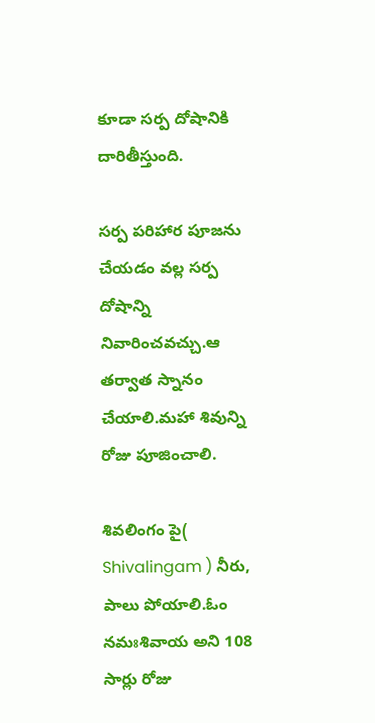కూడా సర్ప దోషానికి దారితీస్తుంది.

సర్ప పరిహార పూజను చేయడం వల్ల సర్ప దోషాన్ని నివారించవచ్చు.ఆ తర్వాత స్నానం చేయాలి.మహా శివున్ని రోజు పూజించాలి.

శివలింగం పై( Shivalingam ) నీరు, పాలు పోయాలి.ఓం నమఃశివాయ అని 108 సార్లు రోజు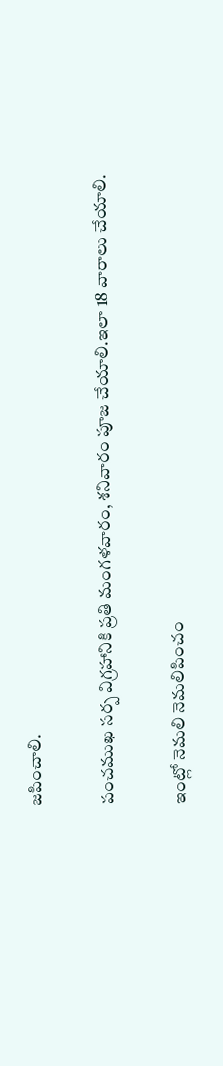జపించాలి.

పంచముఖ సర్ప విగ్రహానికి ప్రతి మంగళవారం, శనివారం పూజ చేయాలి.ఇలా 18 వారాలు చేయాలి.

ఇంట్లో నెమలి నెమలిపించం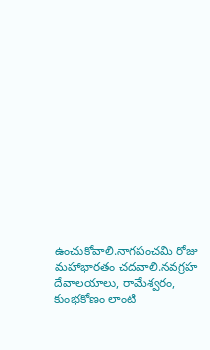ఉంచుకోవాలి.నాగపంచమి రోజు మహాభారతం చదవాలి.నవగ్రహ దేవాలయాలు, రామేశ్వరం, కుంభకోణం లాంటి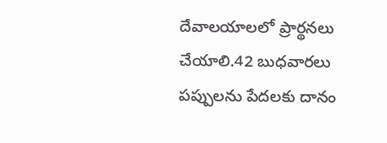దేవాలయాలలో ప్రార్థనలు చేయాలి.42 బుధవారలు పప్పులను పేదలకు దానం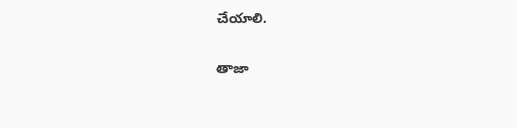చేయాలి.

తాజా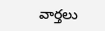వార్తలు